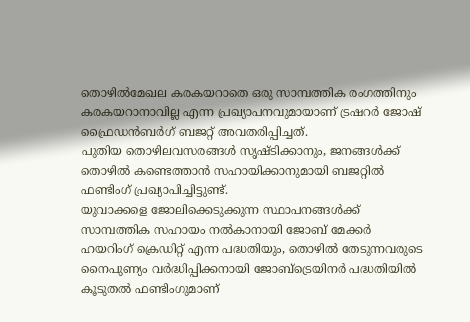തൊഴിൽമേഖല കരകയറാതെ ഒരു സാമ്പത്തിക രംഗത്തിനും കരകയറാനാവില്ല എന്ന പ്രഖ്യാപനവുമായാണ് ട്രഷറർ ജോഷ് ഫ്രൈഡൻബർഗ് ബജറ്റ് അവതരിപ്പിച്ചത്.
പുതിയ തൊഴിലവസരങ്ങൾ സൃഷ്ടിക്കാനും, ജനങ്ങൾക്ക് തൊഴിൽ കണ്ടെത്താൻ സഹായിക്കാനുമായി ബജറ്റിൽ ഫണ്ടിംഗ് പ്രഖ്യാപിച്ചിട്ടുണ്ട്.
യുവാക്കളെ ജോലിക്കെടുക്കുന്ന സ്ഥാപനങ്ങൾക്ക് സാമ്പത്തിക സഹായം നൽകാനായി ജോബ് മേക്കർ ഹയറിംഗ് ക്രെഡിറ്റ് എന്ന പദ്ധതിയും, തൊഴിൽ തേടുന്നവരുടെ നൈപുണ്യം വർദ്ധിപ്പിക്കനായി ജോബ്ട്രെയിനർ പദ്ധതിയിൽ കൂടുതൽ ഫണ്ടിംഗുമാണ്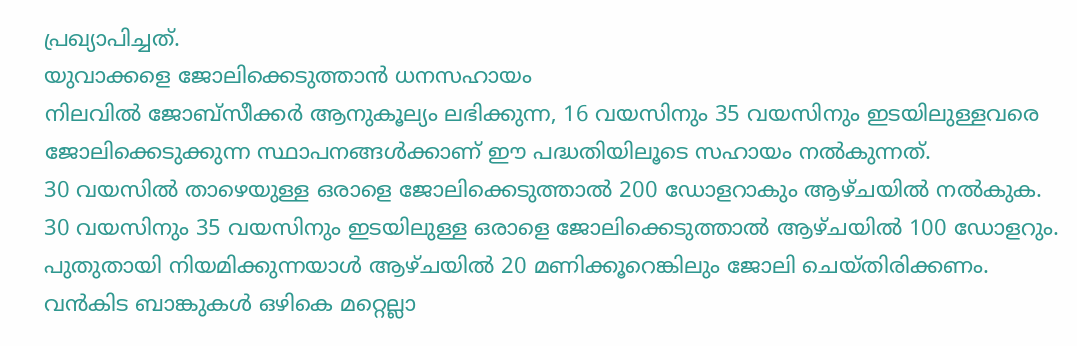പ്രഖ്യാപിച്ചത്.
യുവാക്കളെ ജോലിക്കെടുത്താൻ ധനസഹായം
നിലവിൽ ജോബ്സീക്കർ ആനുകൂല്യം ലഭിക്കുന്ന, 16 വയസിനും 35 വയസിനും ഇടയിലുള്ളവരെ ജോലിക്കെടുക്കുന്ന സ്ഥാപനങ്ങൾക്കാണ് ഈ പദ്ധതിയിലൂടെ സഹായം നൽകുന്നത്.
30 വയസിൽ താഴെയുള്ള ഒരാളെ ജോലിക്കെടുത്താൽ 200 ഡോളറാകും ആഴ്ചയിൽ നൽകുക.
30 വയസിനും 35 വയസിനും ഇടയിലുള്ള ഒരാളെ ജോലിക്കെടുത്താൽ ആഴ്ചയിൽ 100 ഡോളറും.
പുതുതായി നിയമിക്കുന്നയാൾ ആഴ്ചയിൽ 20 മണിക്കൂറെങ്കിലും ജോലി ചെയ്തിരിക്കണം.
വൻകിട ബാങ്കുകൾ ഒഴികെ മറ്റെല്ലാ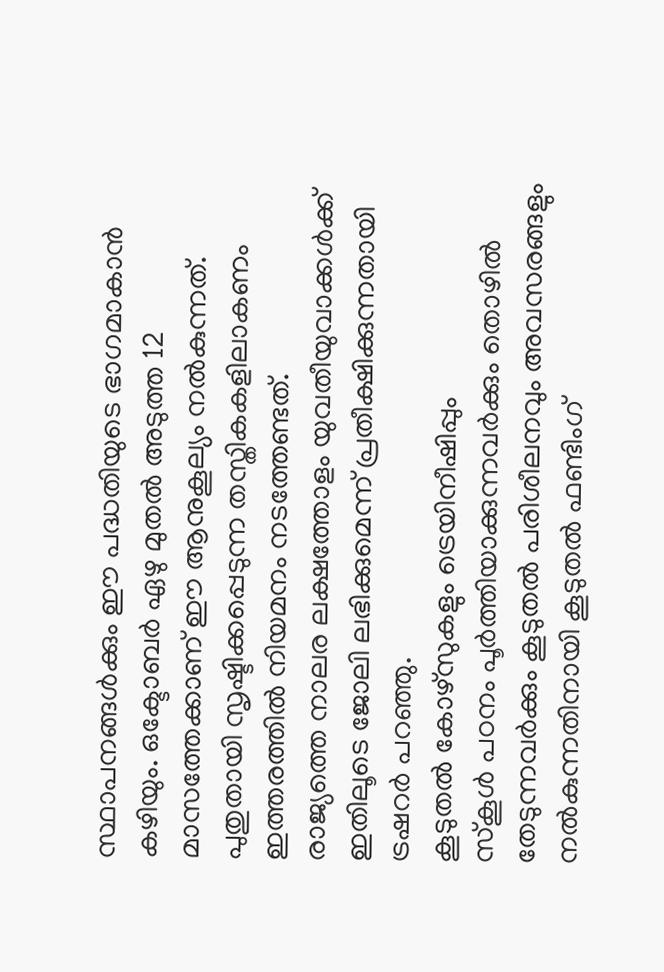സ്ഥാപനങ്ങൾക്കും ഈ പദ്ധതിയുടെ ഭാഗമാകാൻ കഴിയും. ഒക്ടോബർ ഏഴു മുതൽ അടുത്ത 12 മാസത്തേക്കാണ് ഈ ആനുകൂല്യം നൽകുന്നത്.
പുതുതായി സൃഷ്ടിക്കപ്പെടുന്ന തസ്തികകളിലാകണം ഇത്തരത്തിൽ നിയമനം നടത്തേണ്ടത്.
രാജ്യത്തെ നാലര ലക്ഷത്തോളം യുവതീയുവാക്കൾക്ക് ഇതിലൂടെ ജോലി ലഭിക്കുമെന്ന് പ്രതീക്ഷിക്കുന്നതായി ട്രഷറർ പറഞ്ഞു.
കൂടുതൽ കോഴ്സുകളും ട്രെയിനീഷിപ്പും
സ്കൂൾ പഠനം പൂർത്തിയാക്കുന്നവർക്കും തൊഴിൽ തേടുന്നവർക്കും കൂടുതൽ പരിശീലനവും അവസരങ്ങളും നൽകുന്നതിനായി കൂടുതൽ ഫണ്ടിംഗ്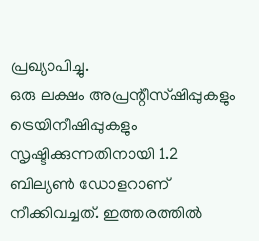പ്രഖ്യാപിച്ചു.
ഒരു ലക്ഷം അപ്രന്റീസ്ഷിപ്പുകളും ട്രെയിനീഷിപ്പുകളും സൃഷ്ടിക്കുന്നതിനായി 1.2 ബില്യൺ ഡോളറാണ് നീക്കിവച്ചത്. ഇത്തരത്തിൽ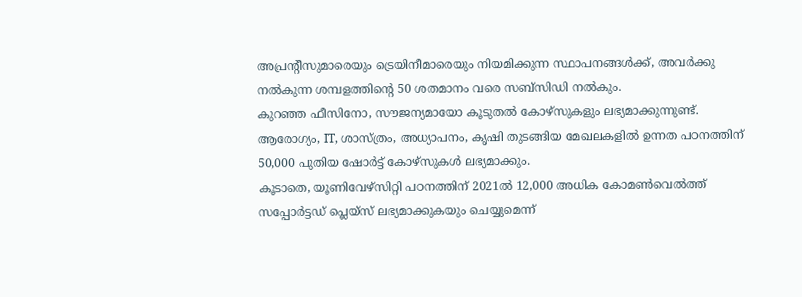അപ്രന്റീസുമാരെയും ട്രെയിനീമാരെയും നിയമിക്കുന്ന സ്ഥാപനങ്ങൾക്ക്, അവർക്കു നൽകുന്ന ശമ്പളത്തിന്റെ 50 ശതമാനം വരെ സബ്സിഡി നൽകും.
കുറഞ്ഞ ഫീസിനോ, സൗജന്യമായോ കൂടുതൽ കോഴ്സുകളും ലഭ്യമാക്കുന്നുണ്ട്.
ആരോഗ്യം, IT, ശാസ്ത്രം, അധ്യാപനം, കൃഷി തുടങ്ങിയ മേഖലകളിൽ ഉന്നത പഠനത്തിന് 50,000 പുതിയ ഷോർട്ട് കോഴ്സുകൾ ലഭ്യമാക്കും.
കൂടാതെ, യൂണിവേഴ്സിറ്റി പഠനത്തിന് 2021ൽ 12,000 അധിക കോമൺവെൽത്ത് സപ്പോർട്ടഡ് പ്ലെയ്സ് ലഭ്യമാക്കുകയും ചെയ്യുമെന്ന്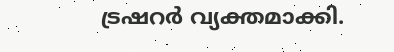ട്രഷറർ വ്യക്തമാക്കി.